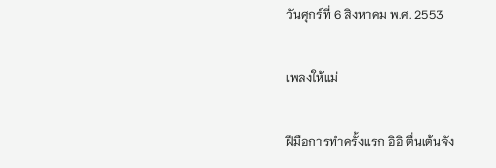วันศุกร์ที่ 6 สิงหาคม พ.ศ. 2553

เพลงให้แม่

ฝีมือการทำครั้งแรก อิอิ ตื่นเต้นจัง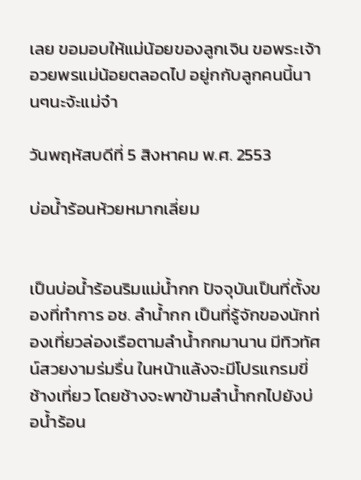เลย ขอมอบให้แม่น้อยของลูกเจิน ขอพระเจ้าอวยพรแม่น้อยตลอดไป อยู่กกับลูกคนนี้นานๆนะจ้ะแม่จ๋า

วันพฤหัสบดีที่ 5 สิงหาคม พ.ศ. 2553

บ่อน้ำร้อนห้วยหมากเลี่ยม


เป็นบ่อน้ำร้อนริมแม่น้ำกก ปัจจุบันเป็นที่ตั้งของที่ทำการ อช. ลำน้ำกก เป็นที่รู้จักของนักท่องเที่ยวล่องเรือตามลำน้ำกกมานาน มีทิวทัศน์สวยงามร่มรื่น ในหน้าแล้งจะมีโปรแกรมขี่ช้างเที่ยว โดยช้างจะพาข้ามลำน้ำกกไปยังบ่อน้ำร้อน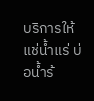บริการให้แช่น้ำแร่ บ่อน้ำร้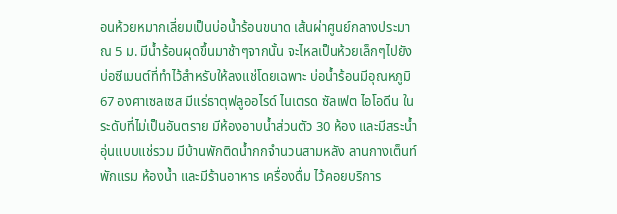อนห้วยหมากเลี่ยมเป็นบ่อน้ำร้อนขนาด เส้นผ่าศูนย์กลางประมาณ 5 ม. มีน้ำร้อนผุดขึ้นมาช้าๆจากนั้น จะไหลเป็นห้วยเล็กๆไปยังบ่อซีเมนต์ที่ทำไว้สำหรับให้ลงแช่โดยเฉพาะ บ่อน้ำร้อนมีอุณหภูมิ 67 องศาเซลเซส มีแร่ธาตุฟลูออไรด์ ไนเตรด ซัลเฟต ไอโอดีน ในระดับที่ไม่เป็นอันตราย มีห้องอาบน้ำส่วนตัว 30 ห้อง และมีสระน้ำอุ่นแบบแช่รวม มีบ้านพักติดน้ำกกจำนวนสามหลัง ลานกางเต็นท์พักแรม ห้องน้ำ และมีร้านอาหาร เครื่องดื่ม ไว้คอยบริการ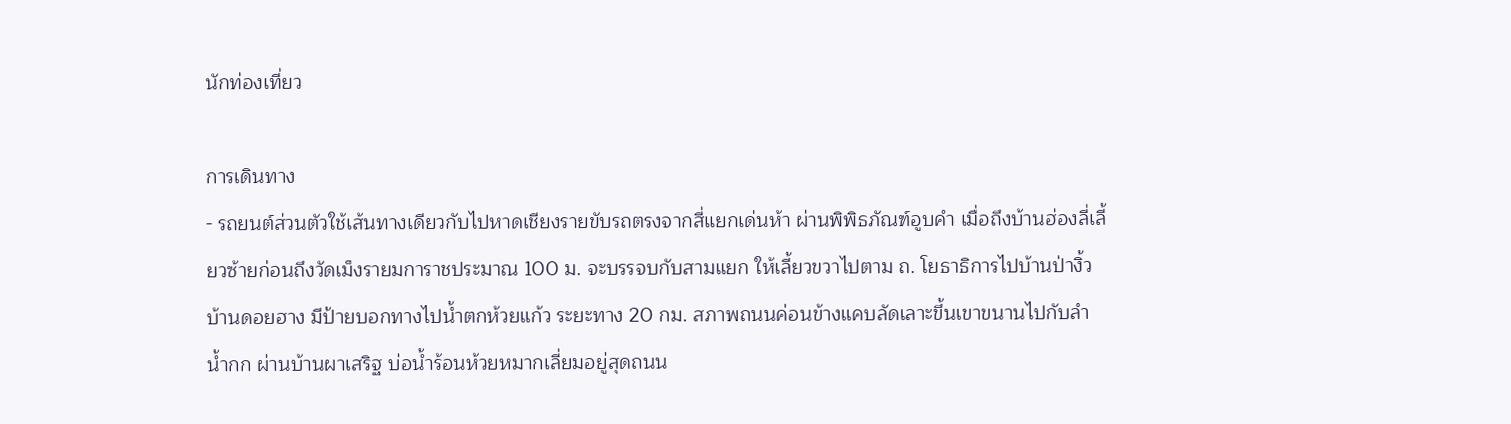นักท่องเที่ยว

การเดินทาง
- รถยนต์ส่วนตัวใช้เส้นทางเดียวกับไปหาดเชียงรายขับรถตรงจากสี่แยกเด่นห้า ผ่านพิพิธภัณฑ์อูบคำ เมื่อถึงบ้านฮ่องลี่เลี้ยวซ้ายก่อนถึงวัดเม็งรายมการาชประมาณ 100 ม. จะบรรจบกับสามแยก ให้เลี้ยวขวาไปตาม ถ. โยธาธิการไปบ้านป่างิ้ว บ้านดอยฮาง มีป้ายบอกทางไปน้ำตกห้วยแก้ว ระยะทาง 20 กม. สภาพถนนค่อนข้างแคบลัดเลาะขึ้นเขาขนานไปกับลำน้ำกก ผ่านบ้านผาเสริฐ บ่อน้ำร้อนห้วยหมากเลี่ยมอยู่สุดถนน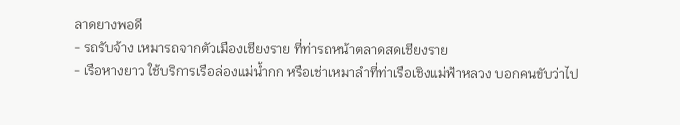ลาดยางพอดี
- รถรับจ้าง เหมารถจากตัวเมืองเชียงราย ที่ท่ารถหน้าตลาดสดเชียงราย
- เรือหางยาว ใช้บริการเรือล่องแม่น้ำกก หรือเช่าเหมาลำที่ท่าเรือเชิงแม่ฟ้าหลวง บอกคนขับว่าไป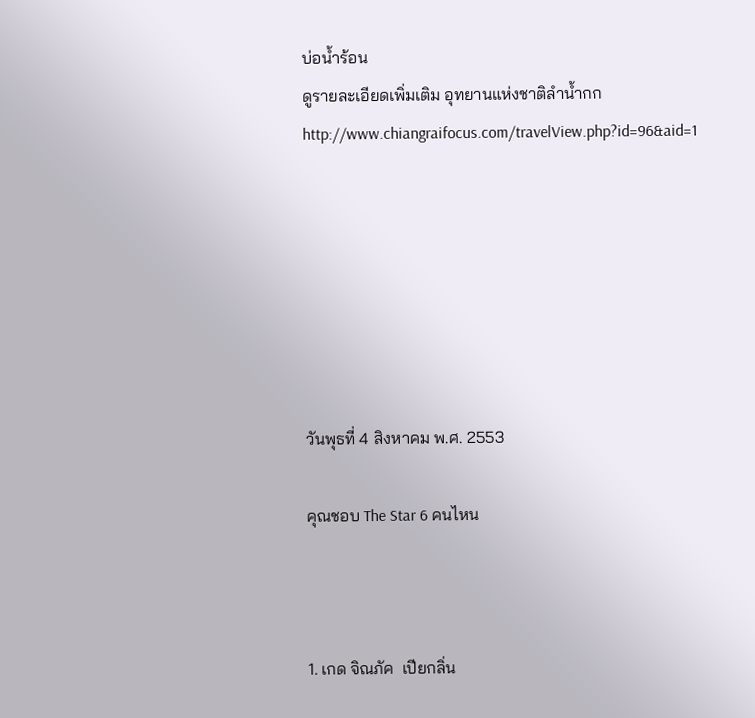บ่อน้ำร้อน
ดูรายละเอียดเพิ่มเติม อุทยานแห่งชาติลำน้ำกก
http://www.chiangraifocus.com/travelView.php?id=96&aid=1







วันพุธที่ 4 สิงหาคม พ.ศ. 2553

คุณชอบ The Star 6 คนไหน



1. เกด จิณภัค  เปียกลิ่น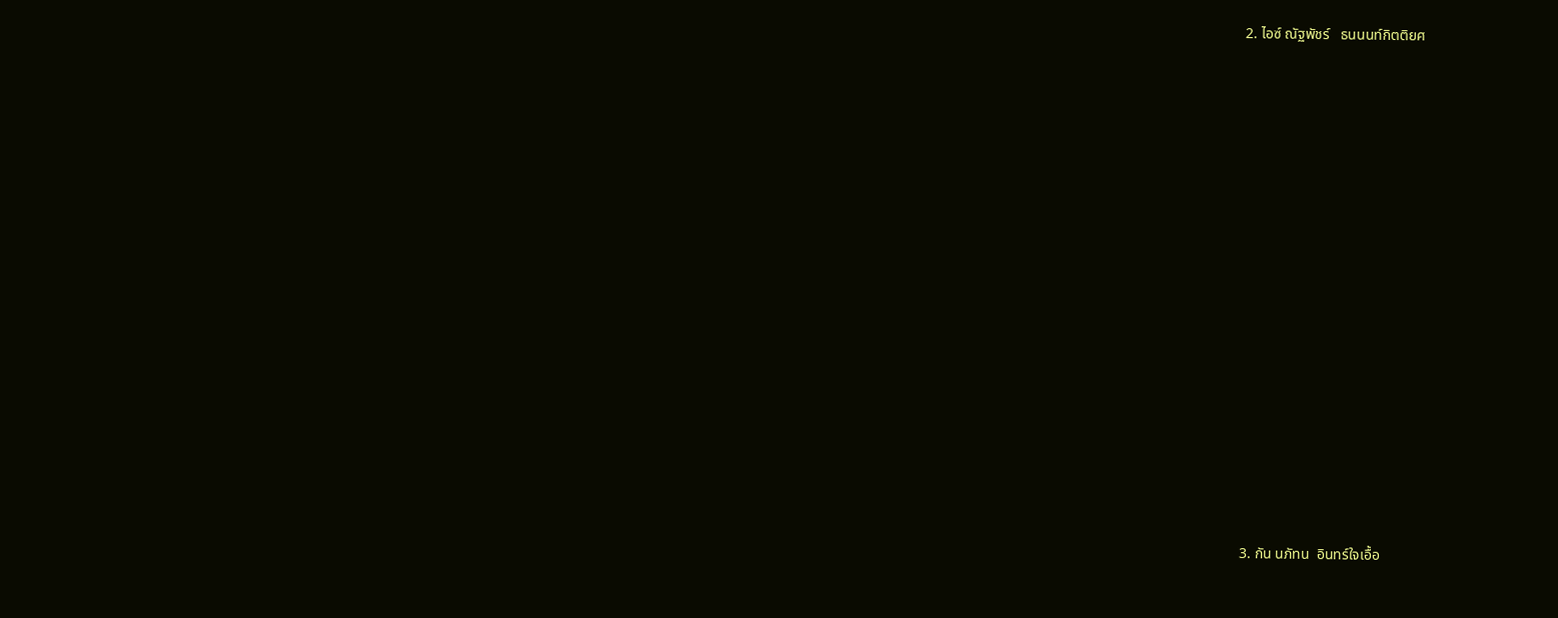2. ไอซ์ ณัฐพัชร์   ธนนนท์กิตติยศ


















3. กัน นภัทน  อินทร์ใจเอื้อ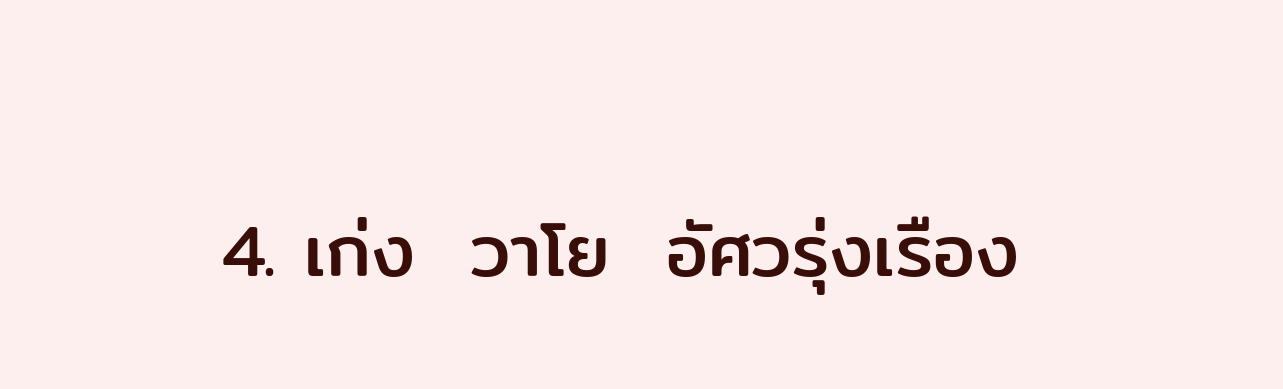4. เก่ง  วาโย  อัศวรุ่งเรือง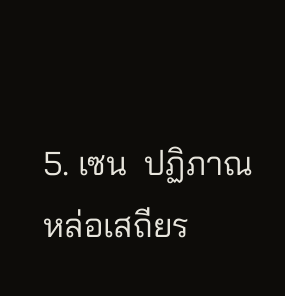5. เซน  ปฏิภาณ   หล่อเสถียร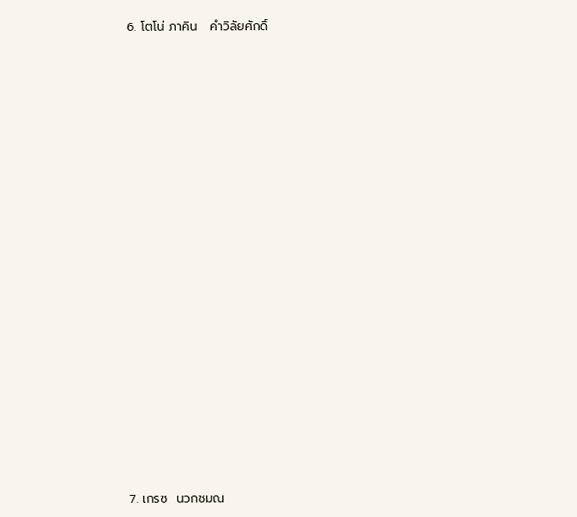6. โตโน่ ภาคิน   คำวิลัยศักดิ์



















7. เกรซ  นวกชมณ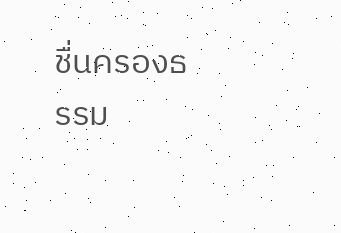ชื่นครองธรรม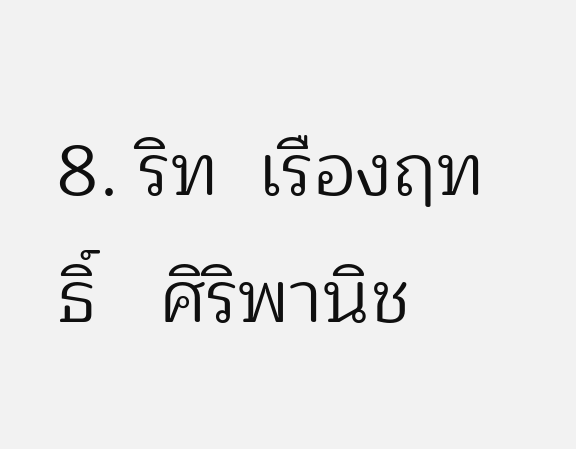8. ริท  เรืองฤทธิ์   ศิริพานิช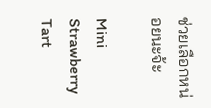ช่วยเลือกหน่อยนะจ้ะ

Mini Strawberry Tart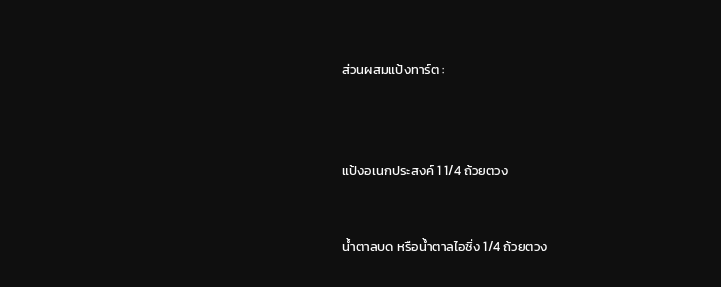ส่วนผสมแป้งทาร์ต :



แป้งอเนกประสงค์ 1 1/4 ถ้วยตวง


น้ำตาลบด หรือน้ำตาลไอซิ่ง 1/4 ถ้วยตวง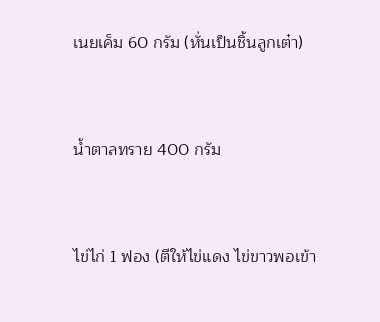เนยเค็ม 60 กรัม (หั่นเป็นชิ้นลูกเต๋า)


น้ำตาลทราย 400 กรัม


ไข่ไก่ 1 ฟอง (ตีให้ไข่แดง ไข่ขาวพอเข้า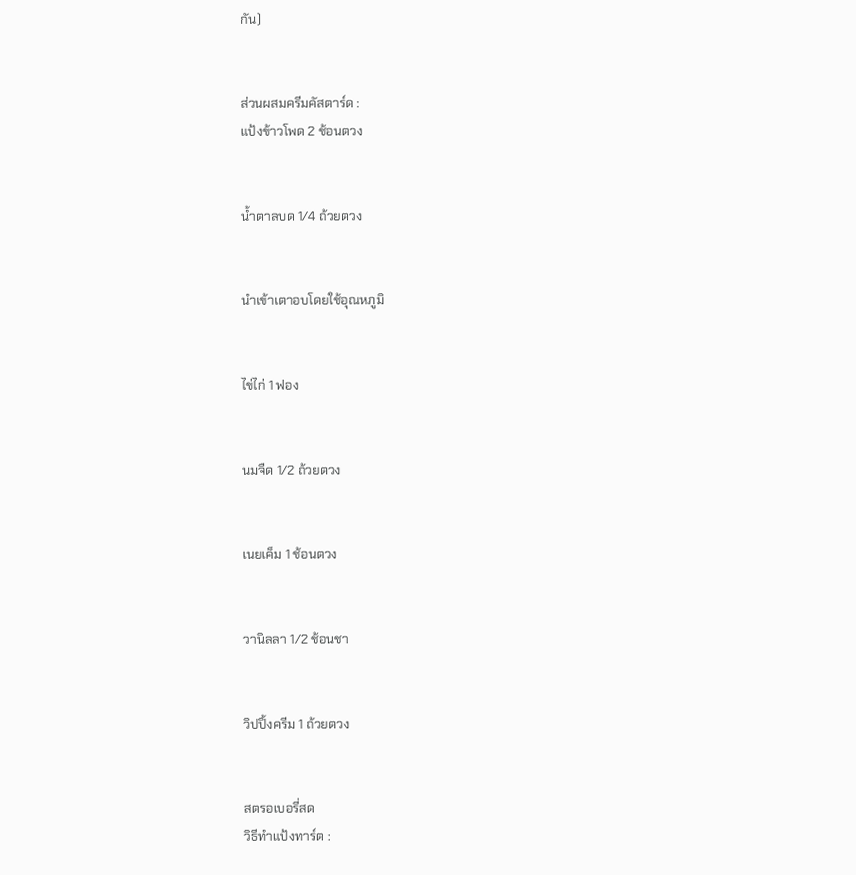กัน)


ส่วนผสมครีมคัสตาร์ด :
แป้งข้าวโพด 2 ช้อนตวง


น้ำตาลบด 1/4 ถ้วยตวง


นำเข้าเตาอบโดยใช้อุณหภูมิ


ไข่ไก่ 1 ฟอง


นมจืด 1/2 ถ้วยตวง


เนยเค็ม 1 ช้อนตวง


วานิลลา 1/2 ช้อนชา


วิปปิ้งครีม 1 ถ้วยตวง


สตรอเบอรี่สด
วิธีทำแป้งทาร์ต :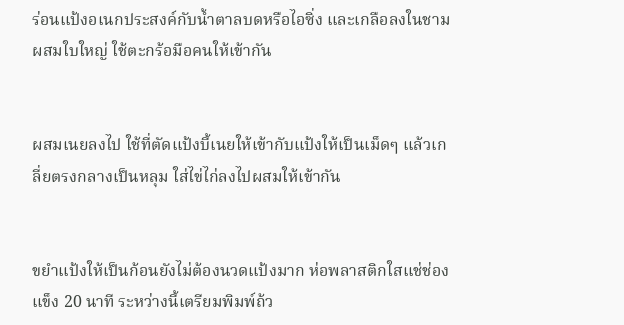ร่อนแป้งอเนกประสงค์กับน้ำตาลบดหรือไอซิ่ง และเกลือลงในชามผสมใบใหญ่ ใช้ตะกร้อมือคนให้เข้ากัน


ผสมเนยลงไป ใช้ที่ตัดแป้งบี้เนยให้เข้ากับแป้งให้เป็นเม็ดๆ แล้วเกลี่ยตรงกลางเป็นหลุม ใส่ไข่ไก่ลงไปผสมให้เข้ากัน


ขยำแป้งให้เป็นก้อนยังไม่ต้องนวดแป้งมาก ห่อพลาสติกใสแช่ช่องแข็ง 20 นาที ระหว่างนี้เตรียมพิมพ์ถ้ว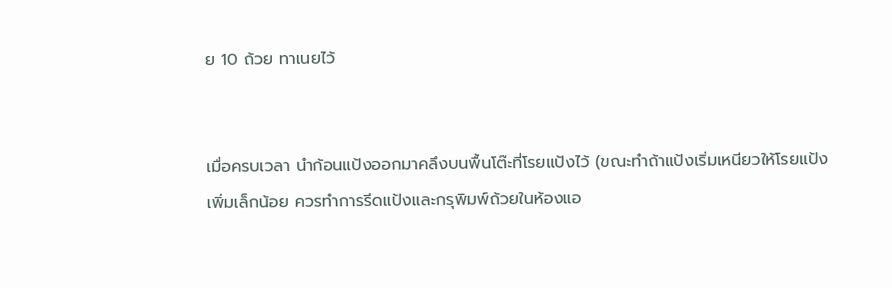ย 10 ถ้วย ทาเนยไว้


เมื่อครบเวลา นำก้อนแป้งออกมาคลึงบนพื้นโต๊ะที่โรยแป้งไว้ (ขณะทำถ้าแป้งเริ่มเหนียวให้โรยแป้งเพิ่มเล็กน้อย ควรทำการรีดแป้งและกรุพิมพ์ถ้วยในห้องแอ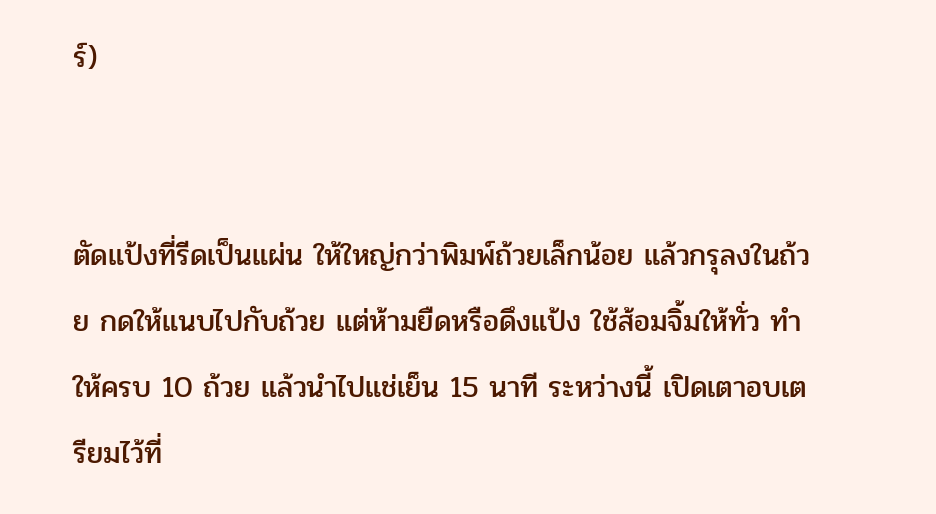ร์)


ตัดแป้งที่รีดเป็นแผ่น ให้ใหญ่กว่าพิมพ์ถ้วยเล็กน้อย แล้วกรุลงในถ้วย กดให้แนบไปกับถ้วย แต่ห้ามยืดหรือดึงแป้ง ใช้ส้อมจิ้มให้ทั่ว ทำให้ครบ 10 ถ้วย แล้วนำไปแช่เย็น 15 นาที ระหว่างนี้ เปิดเตาอบเตรียมไว้ที่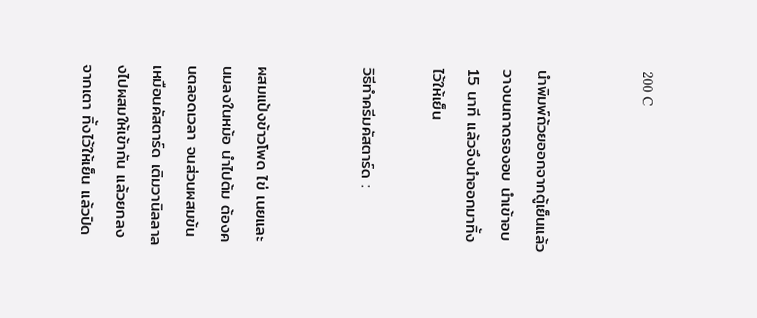200 C


นำพิมพ์ถ้วยออกจากตู้เย็นแล้ววางบนถาดรองอบ นำเข้าอบ 15 นาที แล้วจึงนำออกมาทิ้งไว้ให้เย็น

วิธีทำครีมคัสตาร์ด :


ผสมแป้งข้าวโพด ไข่ เนยและนมลงในหม้อ นำไปต้ม ต้องคนตลอดเวลา จนส่วนผสมข้นเหมือนคัสตาร์ด เติมวานิลลาลงไปผสมให้เข้ากัน แล้วยกลงจากเตา ทิ้งไว้ให้เย็น แล้วปิด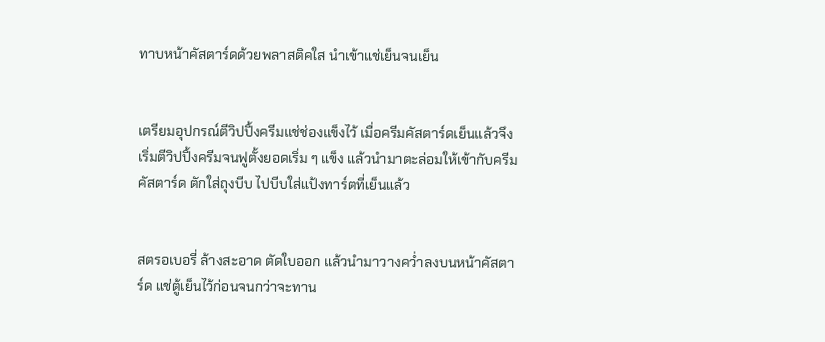ทาบหน้าคัสตาร์ดด้วยพลาสติคใส นำเข้าแช่เย็นจนเย็น


เตรียมอุปกรณ์ตีวิปปิ้งครีมแช่ช่องแข็งไว้ เมื่อครีมคัสตาร์ดเย็นแล้วจึงเริ่มตีวิปปิ้งครีมจนฟูตั้งยอดเริ่ม ๆ แข็ง แล้วนำมาตะล่อมให้เข้ากับครีมคัสตาร์ด ตักใส่ถุงบีบ ไปบีบใส่แป้งทาร์ตที่เย็นแล้ว


สตรอเบอรี่ ล้างสะอาด ตัดใบออก แล้วนำมาวางคว่ำลงบนหน้าคัสตาร์ด แช่ตู้เย็นไว้ก่อนจนกว่าจะทาน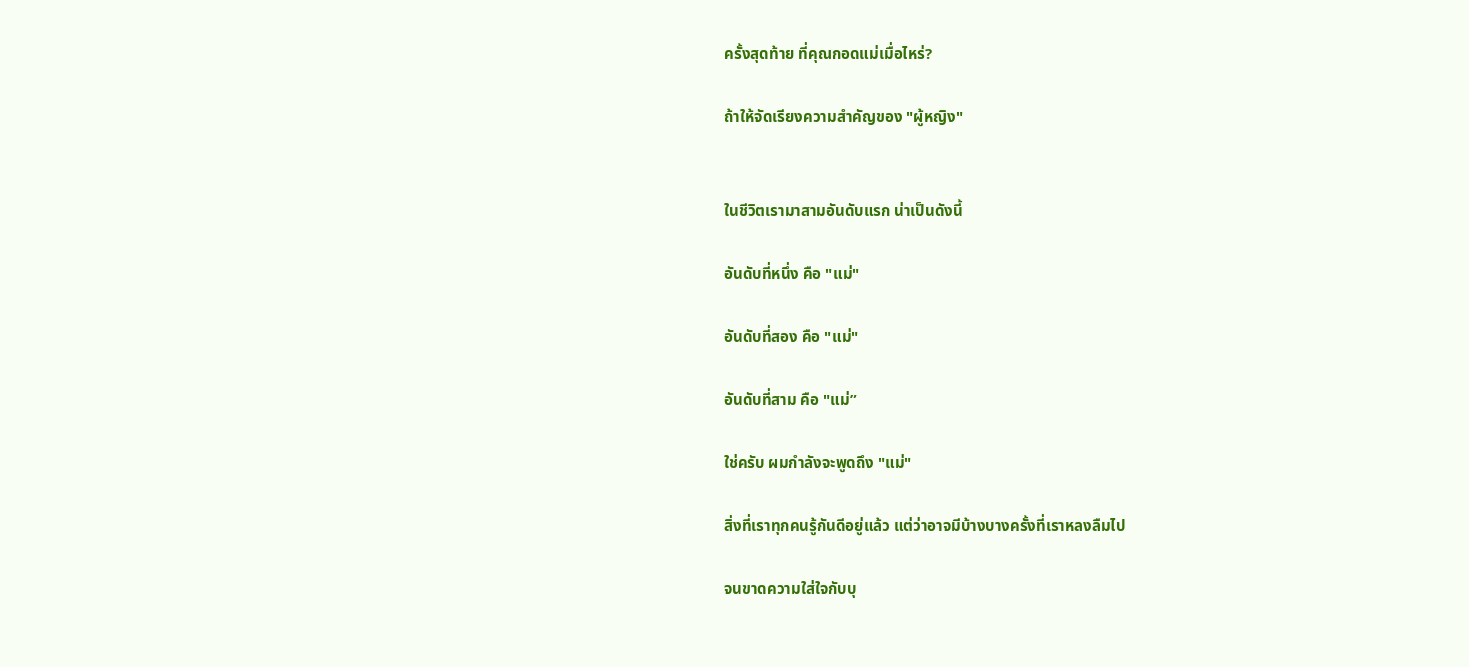ครั้งสุดท้าย ที่คุณกอดแม่เมื่อไหร่?

ถ้าให้จัดเรียงความสำคัญของ "ผู้หญิง"


ในชีวิตเรามาสามอันดับแรก น่าเป็นดังนี้

อันดับที่หนึ่ง คือ "แม่"

อันดับที่สอง คือ "แม่"

อันดับที่สาม คือ "แม่”

ใช่ครับ ผมกำลังจะพูดถึง "แม่"

สิ่งที่เราทุกคนรู้กันดีอยู่แล้ว แต่ว่าอาจมีบ้างบางครั้งที่เราหลงลืมไป

จนขาดความใส่ใจกับบุ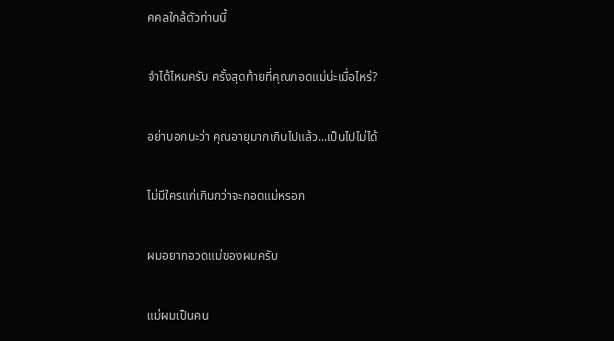คคลใกล้ตัวท่านนี้

จำได้ไหมครับ ครั้งสุดท้ายที่คุณกอดแม่น่ะเมื่อไหร่?

อย่าบอกนะว่า คุณอายุมากเกินไปแล้ว...เป็นไปไม่ได้

ไม่มีใครแก่เกินกว่าจะกอดแม่หรอก

ผมอยากอวดแม่ของผมครับ

แม่ผมเป็นคน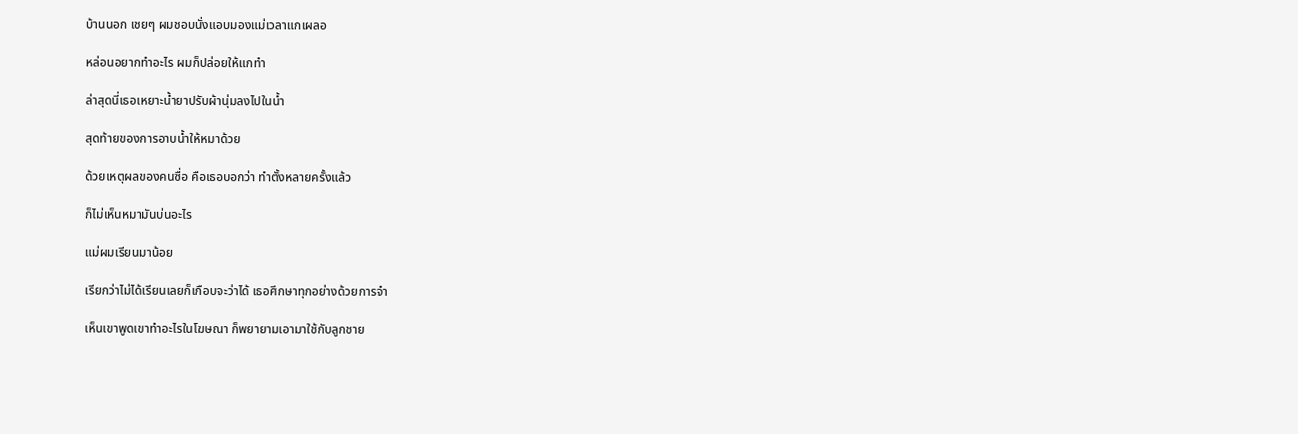บ้านนอก เชยๆ ผมชอบนั่งแอบมองแม่เวลาแกเผลอ

หล่อนอยากทำอะไร ผมก็ปล่อยให้แกทำ

ล่าสุดนี่เธอเหยาะน้ำยาปรับผ้านุ่มลงไปในน้ำ

สุดท้ายของการอาบน้ำให้หมาด้วย

ด้วยเหตุผลของคนซื่อ คือเธอบอกว่า ทำตั้งหลายครั้งแล้ว

ก็ไม่เห็นหมามันบ่นอะไร

แม่ผมเรียนมาน้อย

เรียกว่าไม่ได้เรียนเลยก็เกือบจะว่าได้ เธอศึกษาทุกอย่างด้วยการจำ

เห็นเขาพูดเขาทำอะไรในโฆษณา ก็พยายามเอามาใช้กับลูกชาย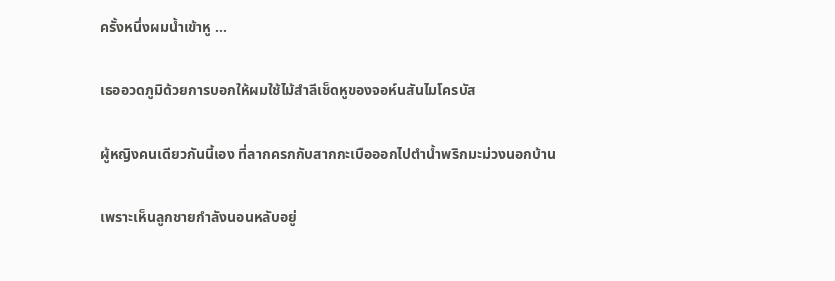ครั้งหนึ่งผมน้ำเข้าหู …

เธออวดภูมิด้วยการบอกให้ผมใช้ไม้สำลีเช็ดหูของจอห์นสันไมโครบัส

ผู้หญิงคนเดียวกันนี้เอง ที่ลากครกกับสากกะเบือออกไปตำน้ำพริกมะม่วงนอกบ้าน

เพราะเห็นลูกชายกำลังนอนหลับอยู่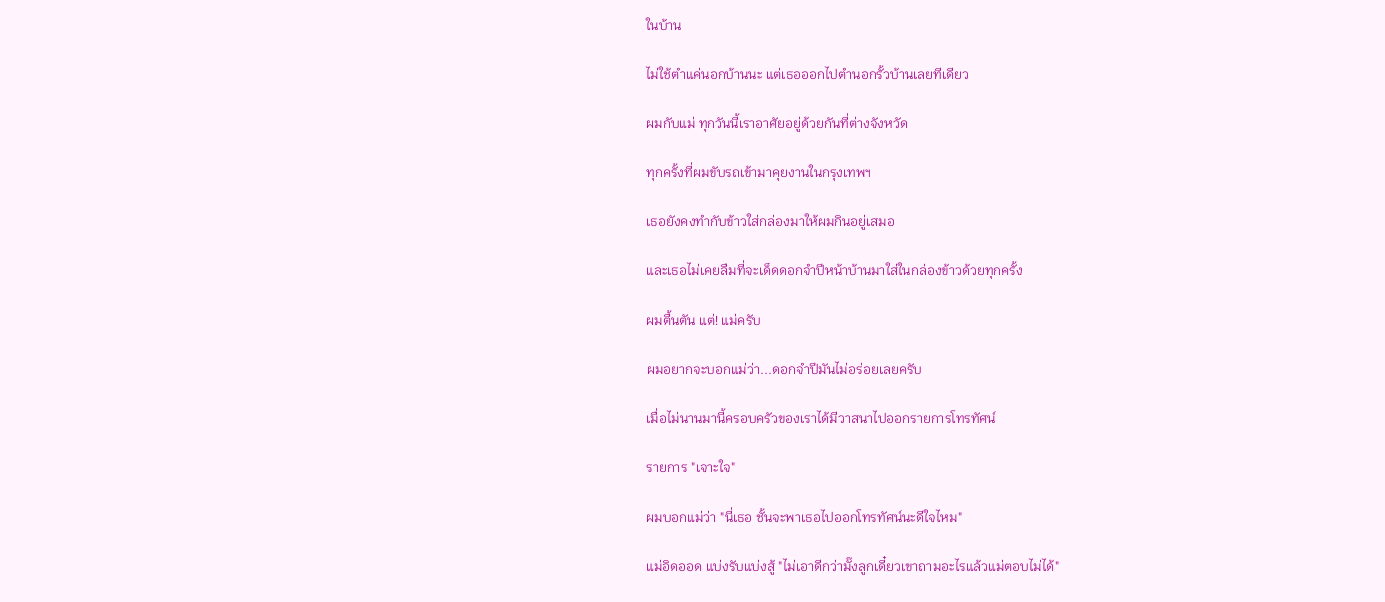ในบ้าน

ไม่ใช้ตำแค่นอกบ้านนะ แต่เธอออกไปตำนอกรั้วบ้านเลยทีเดียว

ผมกับแม่ ทุกวันนี้เราอาศัยอยู่ด้วยกันที่ต่างจังหวัด

ทุกครั้งที่ผมขับรถเข้ามาคุยงานในกรุงเทพฯ

เธอยังคงทำกับข้าวใส่กล่องมาให้ผมกินอยู่เสมอ

และเธอไม่เคยลืมที่จะเด็ดดอกจำปีหน้าบ้านมาใส่ในกล่องข้าวด้วยทุกครั้ง

ผมตื้นตัน แต่! แม่ครับ

ผมอยากจะบอกแม่ว่า...ดอกจำปีมันไม่อร่อยเลยครับ

เมื่อไม่นานมานี้ครอบครัวของเราได้มีวาสนาไปออกรายการโทรทัศน์

รายการ "เจาะใจ"

ผมบอกแม่ว่า "นี่เธอ ชั้นจะพาเธอไปออกโทรทัศน์นะดีใจไหม"

แม่อิดออด แบ่งรับแบ่งสู้ "ไม่เอาดีกว่ามั๊งลูกเดี๋ยวเขาถามอะไรแล้วแม่ตอบไม่ได้"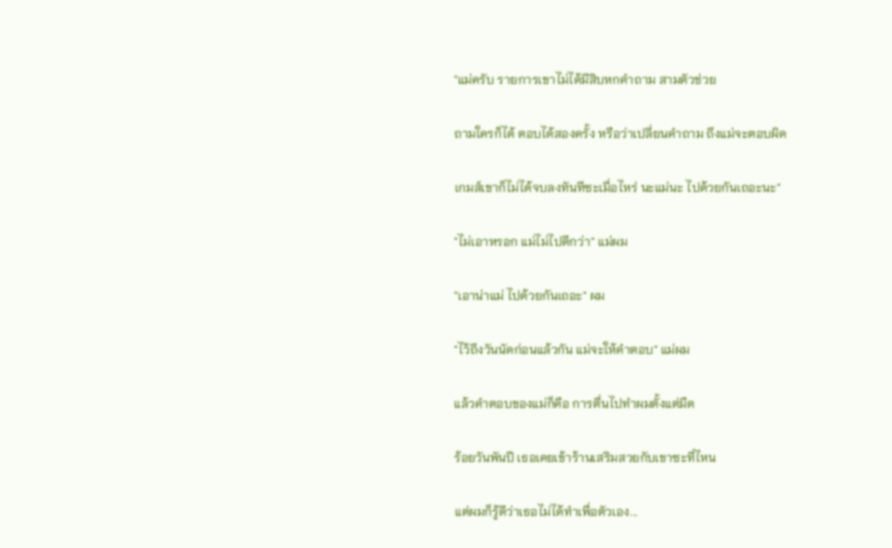"แม่ครับ รายการเขาไม่ได้มีสิบหกคำถาม สามตัวช่วย

ถามใครก็ได้ ตอบได้สองครั้ง หรือว่าเปลี่ยนคำถาม ถึงแม่จะตอบผิด

เกมส์เขาก็ไม่ได้จบลงทันทีซะเมื่อไหร่ นะแม่นะ ไปด้วยกันเถอะนะ"

"ไม่เอาหรอก แม่ไม่ไปดีกว่า" แม่ผม

"เอาน่าแม่ ไปด้วยกันเถอะ" ผม

"ไว้ถึงวันนัดก่อนแล้วกัน แม่จะให้คำตอบ" แม่ผม

แล้วคำตอบของแม่ก็คือ การตื่นไปทำผมตั้งแต่มืด

ร้อยวันพันปี เธอเคยเข้าร้านเสริมสวยกับเขาซะที่ไหน

แต่ผมก็รู้ดีว่าเธอไม่ได้ทำเพื่อตัวเอง...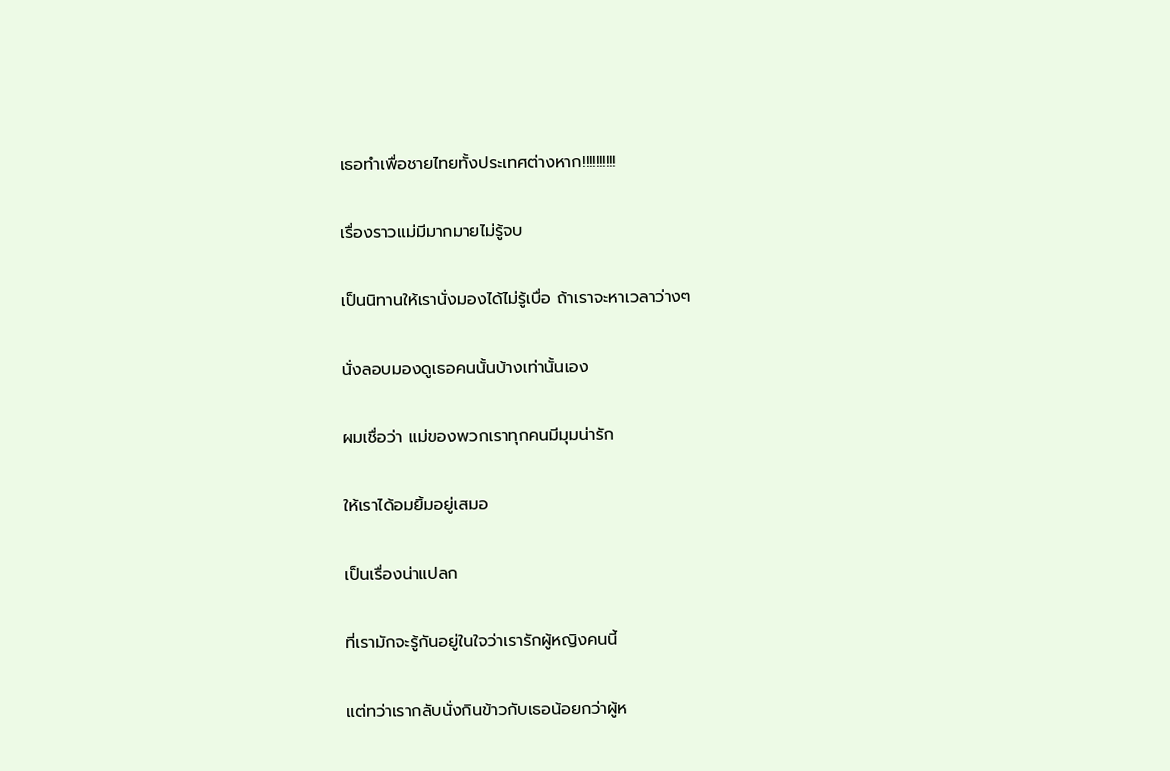เธอทำเพื่อชายไทยทั้งประเทศต่างหาก!!!!!!!!!!

เรื่องราวแม่มีมากมายไม่รู้จบ

เป็นนิทานให้เรานั่งมองได้ไม่รู้เบื่อ ถ้าเราจะหาเวลาว่างๆ

นั่งลอบมองดูเธอคนนั้นบ้างเท่านั้นเอง

ผมเชื่อว่า แม่ของพวกเราทุกคนมีมุมน่ารัก

ให้เราได้อมยิ้มอยู่เสมอ

เป็นเรื่องน่าแปลก

ที่เรามักจะรู้กันอยู่ในใจว่าเรารักผู้หญิงคนนี้

แต่ทว่าเรากลับนั่งกินข้าวกับเธอน้อยกว่าผู้ห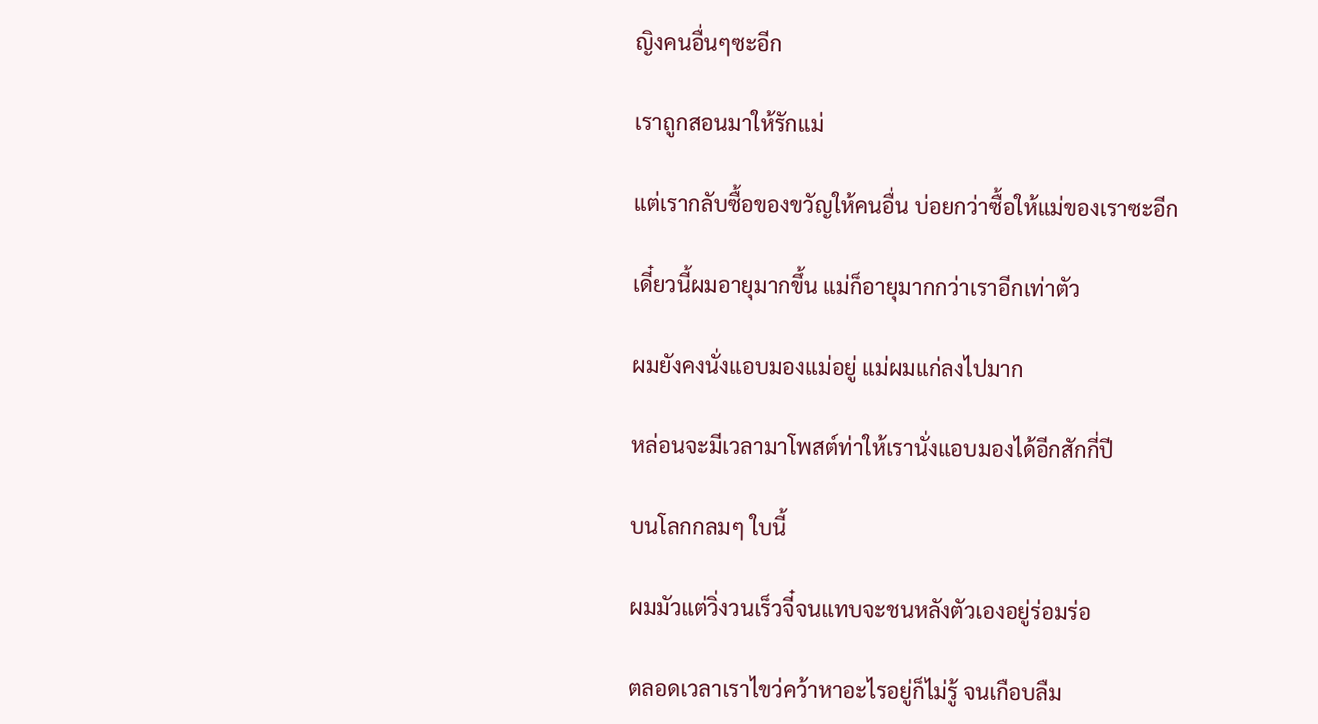ญิงคนอื่นๆซะอีก

เราถูกสอนมาให้รักแม่

แต่เรากลับซื้อของขวัญให้คนอื่น บ่อยกว่าซื้อให้แม่ของเราซะอีก

เดี๋ยวนี้ผมอายุมากขึ้น แม่ก็อายุมากกว่าเราอีกเท่าตัว

ผมยังคงนั่งแอบมองแม่อยู่ แม่ผมแก่ลงไปมาก

หล่อนจะมีเวลามาโพสต์ท่าให้เรานั่งแอบมองได้อีกสักกี่ปี

บนโลกกลมๆ ใบนี้

ผมมัวแต่วิ่งวนเร็วจี๋จนแทบจะชนหลังตัวเองอยู่ร่อมร่อ

ตลอดเวลาเราไขว่คว้าหาอะไรอยู่ก็ไม่รู้ จนเกือบลืม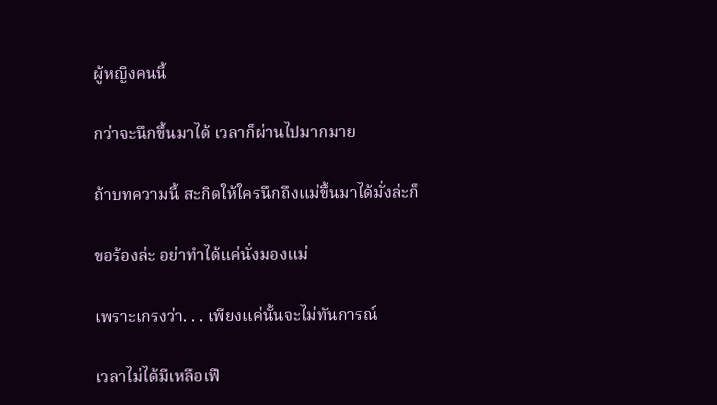ผู้หญิงคนนี้

กว่าจะนึกขึ้นมาได้ เวลาก็ผ่านไปมากมาย

ถ้าบทความนี้ สะกิดให้ใครนึกถึงแม่ขึ้นมาได้มั่งล่ะก็

ขอร้องล่ะ อย่าทำได้แค่นั่งมองแม่

เพราะเกรงว่า. . . เพียงแค่นั้นจะไม่ทันการณ์

เวลาไม่ได้มีเหลือเฟื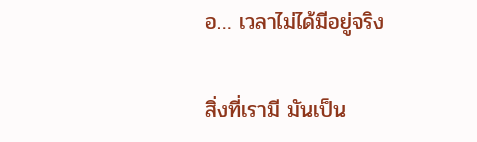อ… เวลาไม่ได้มีอยู่จริง

สิ่งที่เรามี มันเป็น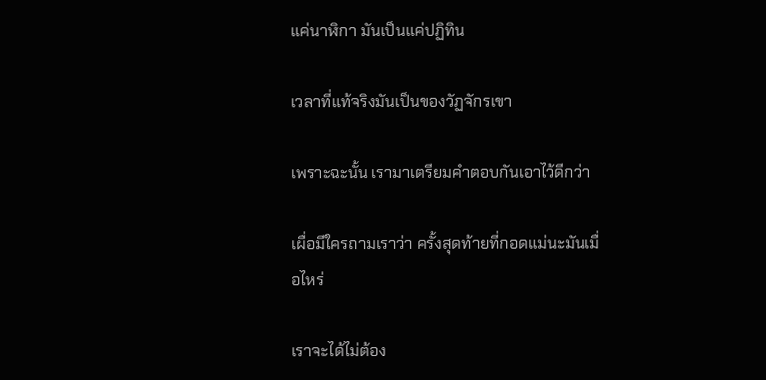แค่นาฬิกา มันเป็นแค่ปฏิทิน

เวลาที่แท้จริงมันเป็นของวัฏจักรเขา

เพราะฉะนั้น เรามาเตรียมคำตอบกันเอาไว้ดีกว่า

เผื่อมีใครถามเราว่า ครั้งสุดท้ายที่กอดแม่นะมันเมื่อไหร่

เราจะได้ไม่ต้อง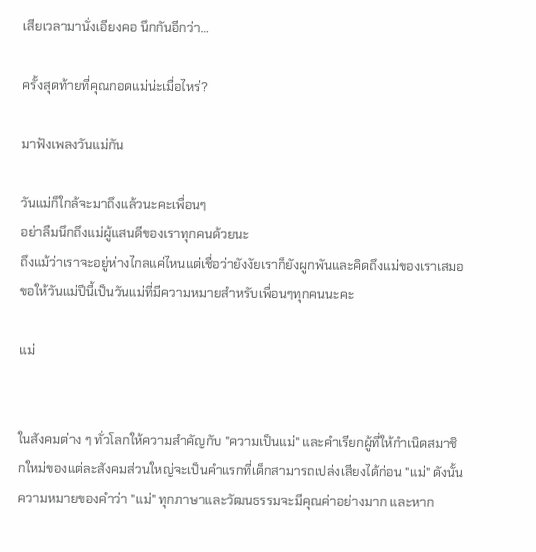เสียเวลามานั่งเอียงคอ นึกกันอีกว่า…

ครั้งสุดท้ายที่คุณกอดแม่น่ะเมื่อไหร่?

มาฟังเพลงวันแม่กัน

วันแม่ก็ใกล้จะมาถึงแล้วนะคะเพื่อนๆ
อย่าลืมนึกถึงแม่ผู้แสนดีของเราทุกคนด้วยนะ
ถึงแม้ว่าเราจะอยู่ห่างไกลแค่ไหนแต่เชื่อว่ายังงัยเราก็ยังผูกพันและคิดถึงแม่ของเราเสมอ
ขอให้วันแม่ปีนี้เป็นวันแม่ที่มีความหมายสำหรับเพื่อนๆทุกคนนะคะ

แม่


ในสังคมต่าง ๆ ทั่วโลกให้ความสำคัญกับ "ความเป็นแม่" และคำเรียกผู้ที่ให้กำเนิดสมาชิกใหม่ของแต่ละสังคมส่วนใหญ่จะเป็นคำแรกที่เด็กสามารถเปล่งเสียงได้ก่อน "แม่" ดังนั้นความหมายของคำว่า "แม่" ทุกภาษาและวัฒนธรรมจะมีคุณค่าอย่างมาก และหาก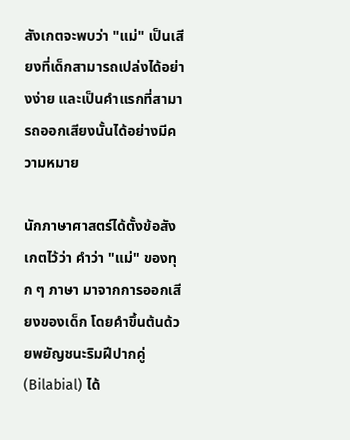สังเกตจะพบว่า "แม่" เป็นเสียงที่เด็กสามารถเปล่งได้อย่างง่าย และเป็นคำแรกที่สามารถออกเสียงนั้นได้อย่างมีความหมาย

นักภาษาศาสตร์ได้ตั้งข้อสังเกตไว้ว่า คำว่า "แม่" ของทุก ๆ ภาษา มาจากการออกเสียงของเด็ก โดยคำขึ้นต้นด้วยพยัญชนะริมฝีปากคู่ (Bilabial) ได้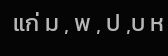แก่ ม , พ , ป ,บ ห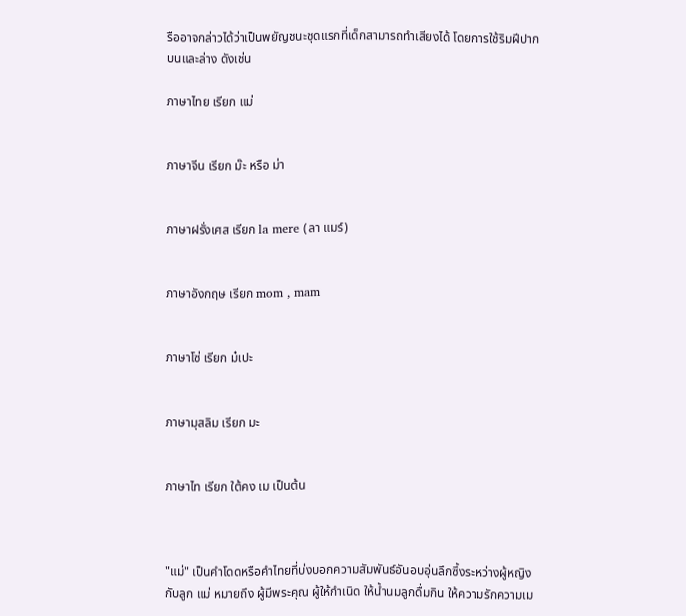รืออาจกล่าวได้ว่าเป็นพยัญชนะชุดแรกที่เด็กสามารถทำเสียงได้ โดยการใช้ริมฝีปากบนและล่าง ดังเช่น

ภาษาไทย เรียก แม่


ภาษาจีน เรียก ม๊ะ หรือ ม่า


ภาษาฝรั่งเศส เรียก la mere (ลา แมร์)


ภาษาอังกฤษ เรียก mom , mam


ภาษาโซ่ เรียก ม๋เปะ


ภาษามุสลิม เรียก มะ


ภาษาไท เรียก ใต้คง เม เป็นต้น



"แม่" เป็นคำโดดหรือคำไทยที่บ่งบอกความสัมพันธ์อันอบอุ่นลึกซึ้งระหว่างผู้หญิงกับลูก แม่ หมายถึง ผู้มีพระคุณ ผู้ให้กำเนิด ให้น้ำนมลูกดื่มกิน ให้ความรักความเม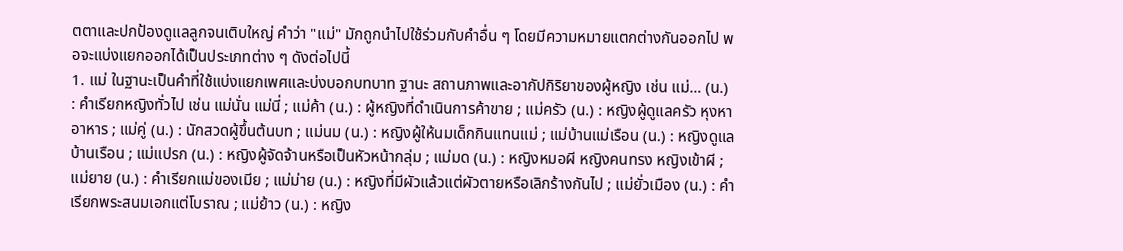ตตาและปกป้องดูแลลูกจนเติบใหญ่ คำว่า "แม่" มักถูกนำไปใช้ร่วมกับคำอื่น ๆ โดยมีความหมายแตกต่างกันออกไป พอจะแบ่งแยกออกได้เป็นประเภทต่าง ๆ ดังต่อไปนี้
1. แม่ ในฐานะเป็นคำที่ใช้แบ่งแยกเพศและบ่งบอกบทบาท ฐานะ สถานภาพและอากัปกิริยาของผู้หญิง เช่น แม่… (น.) : คำเรียกหญิงทั่วไป เช่น แม่นั่น แม่นี่ ; แม่ค้า (น.) : ผู้หญิงที่ดำเนินการค้าขาย ; แม่ครัว (น.) : หญิงผู้ดูแลครัว หุงหาอาหาร ; แม่คู่ (น.) : นักสวดผู้ขึ้นต้นบท ; แม่นม (น.) : หญิงผู้ให้นมเด็กกินแทนแม่ ; แม่บ้านแม่เรือน (น.) : หญิงดูแลบ้านเรือน ; แม่แปรก (น.) : หญิงผู้จัดจ้านหรือเป็นหัวหน้ากลุ่ม ; แม่มด (น.) : หญิงหมอผี หญิงคนทรง หญิงเข้าผี ; แม่ยาย (น.) : คำเรียกแม่ของเมีย ; แม่ม่าย (น.) : หญิงที่มีผัวแล้วแต่ผัวตายหรือเลิกร้างกันไป ; แม่ยั่วเมือง (น.) : คำเรียกพระสนมเอกแต่โบราณ ; แม่ย้าว (น.) : หญิง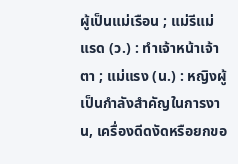ผู้เป็นแม่เรือน ; แม่รีแม่แรด (ว.) : ทำเจ้าหน้าเจ้าตา ; แม่แรง (น.) : หญิงผู้เป็นกำลังสำคัญในการงาน, เครื่องดีดงัดหรือยกขอ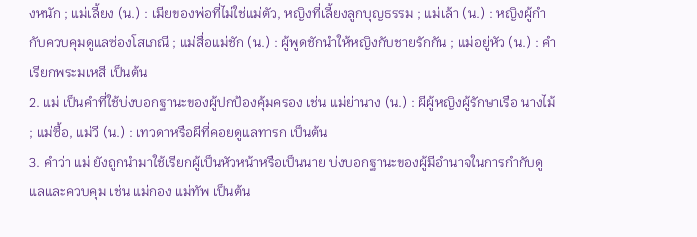งหนัก ; แม่เลี้ยง (น.) : เมียของพ่อที่ไม่ใช่แม่ตัว, หญิงที่เลี้ยงลูกบุญธรรม ; แม่เล้า (น.) : หญิงผู้กำกับควบคุมดูแลซ่องโสเภณี ; แม่สื่อแม่ชัก (น.) : ผู้พูดชักนำให้หญิงกับชายรักกัน ; แม่อยู่หัว (น.) : คำเรียกพระมเหสี เป็นต้น
2. แม่ เป็นคำที่ใช้บ่งบอกฐานะของผู้ปกป้องคุ้มครอง เช่น แม่ย่านาง (น.) : ผีผู้หญิงผู้รักษาเรือ นางไม้ ; แม่ซื้อ, แม่วี (น.) : เทวดาหรือผีที่คอยดูแลทารก เป็นต้น
3. คำว่า แม่ ยังถูกนำมาใช้เรียกผู้เป็นหัวหน้าหรือเป็นนาย บ่งบอกฐานะของผู้มีอำนาจในการกำกับดูแลและควบคุม เช่น แม่กอง แม่ทัพ เป็นต้น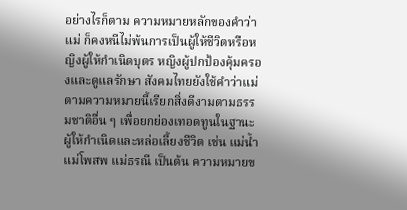อย่างไรก็ตาม ความหมายหลักของคำว่า แม่ ก็คงหนีไม่พ้นการเป็นผู้ให้ชีวิตหรือหญิงผู้ให้กำเนิดบุตร หญิงผู้ปกป้องคุ้มครองและดูแลรักษา สังคมไทยยังใช้คำว่าแม่ตามความหมายนี้เรียกสิ่งดีงามตามธรรมชาติอื่น ๆ เพื่อยกย่องเทอดทูนในฐานะผู้ให้กำเนิดและหล่อเลี้ยงชีวิต เช่น แม่น้ำ แม่โพสพ แม่ธรณี เป็นต้น ความหมายข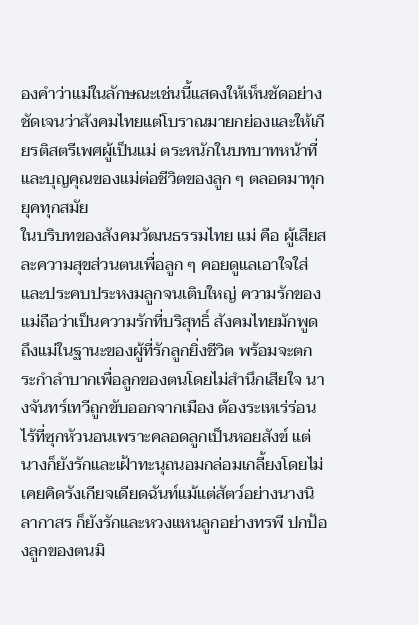องคำว่าแม่ในลักษณะเช่นนี้แสดงให้เห็นชัดอย่างชัดเจนว่าสังคมไทยแต่โบราณมายกย่องและให้เกียรติสตรีเพศผู้เป็นแม่ ตระหนักในบทบาทหน้าที่และบุญคุณของแม่ต่อชีวิตของลูก ๆ ตลอดมาทุกยุคทุกสมัย
ในบริบทของสังคมวัฒนธรรมไทย แม่ คือ ผู้เสียสละความสุขส่วนตนเพื่อลูก ๆ คอยดูแลเอาใจใส่และประคบประหงมลูกจนเติบใหญ่ ความรักของแม่ถือว่าเป็นความรักที่บริสุทธิ์ สังคมไทยมักพูดถึงแม่ในฐานะของผู้ที่รักลูกยิ่งชีวิต พร้อมจะตกระกำลำบากเพื่อลูกของตนโดยไม่สำนึกเสียใจ นางจันทร์เทวีถูกขับออกจากเมือง ต้องระเหเร่ร่อนไร้ที่ซุกหัวนอนเพราะคลอดลูกเป็นหอยสังข์ แต่นางก็ยังรักและเฝ้าทะนุถนอมกล่อมเกลี้ยงโดยไม่เคยคิดรังเกียจเดียดฉันท์แม้แต่สัตว์อย่างนางนิลากาสร ก็ยังรักและหวงแหนลูกอย่างทรพี ปกป้องลูกของตนมิ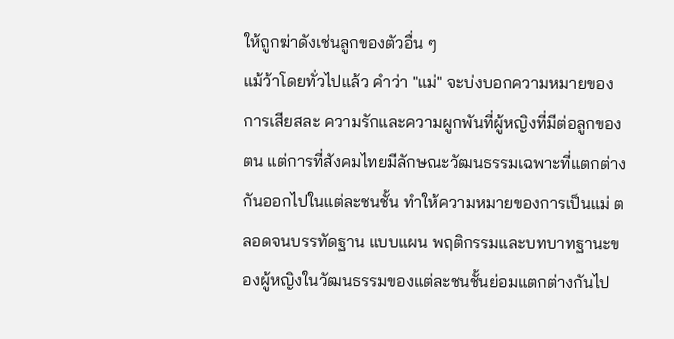ให้ถูกฆ่าดังเช่นลูกของตัวอื่น ๆ
แม้ว้าโดยทั่วไปแล้ว คำว่า "แม่" จะบ่งบอกความหมายของการเสียสละ ความรักและความผูกพันที่ผู้หญิงที่มีต่อลูกของตน แต่การที่สังคมไทยมีลักษณะวัฒนธรรมเฉพาะที่แตกต่างกันออกไปในแต่ละชนชั้น ทำให้ความหมายของการเป็นแม่ ตลอดจนบรรทัดฐาน แบบแผน พฤติกรรมและบทบาทฐานะของผู้หญิงในวัฒนธรรมของแต่ละชนชั้นย่อมแตกต่างกันไป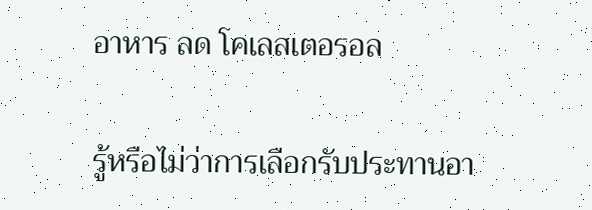อาหาร ลด โคเลสเตอรอล

รู้หรือไม่ว่าการเลือกรับประทานอา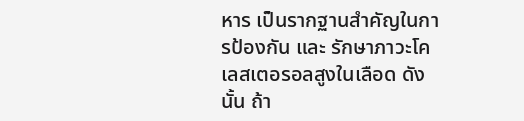หาร เป็นรากฐานสำคัญในการป้องกัน และ รักษาภาวะโคเลสเตอรอลสูงในเลือด ดังนั้น ถ้า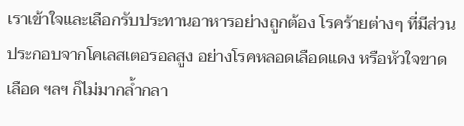เราเข้าใจและเลือกรับประทานอาหารอย่างถูกต้อง โรคร้ายต่างๆ ที่มีส่วนประกอบจากโคเลสเตอรอลสูง อย่างโรคหลอดเลือดแดง หรือหัวใจขาดเลือด ฯลฯ ก็ไม่มากล้ำกลา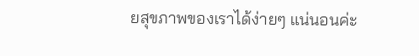ยสุขภาพของเราได้ง่ายๆ แน่นอนค่ะ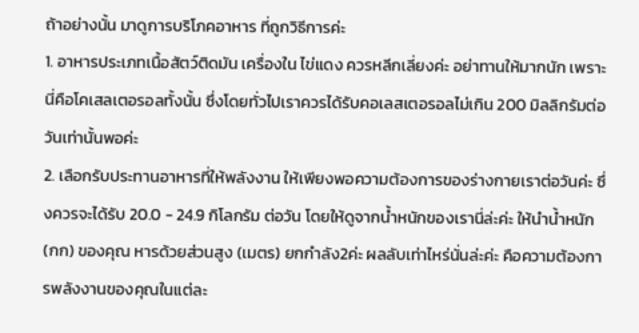ถ้าอย่างนั้น มาดูการบริโภคอาหาร ที่ถูกวิธีการค่ะ
1. อาหารประเภทเนื้อสัตว์ติดมัน เครื่องใน ไข่แดง ควรหลีกเลี่ยงค่ะ อย่าทานให้มากนัก เพราะนี่คือโคเสลเตอรอลทั้งนั้น ซึ่งโดยทั่วไปเราควรได้รับคอเลสเตอรอลไม่เกิน 200 มิลลิกรัมต่อวันเท่านั้นพอค่ะ
2. เลือกรับประทานอาหารที่ให้พลังงาน ให้เพียงพอความต้องการของร่างกายเราต่อวันค่ะ ซึ่งควรจะได้รับ 20.0 - 24.9 กิโลกรัม ต่อวัน โดยให้ดูจากน้ำหนักของเรานี่ล่ะค่ะ ให้นำน้ำหนัก (กก) ของคุณ หารด้วยส่วนสูง (เมตร) ยกกำลัง2ค่ะ ผลลับเท่าไหร่นั่นล่ะค่ะ คือความต้องการพลังงานของคุณในแต่ละ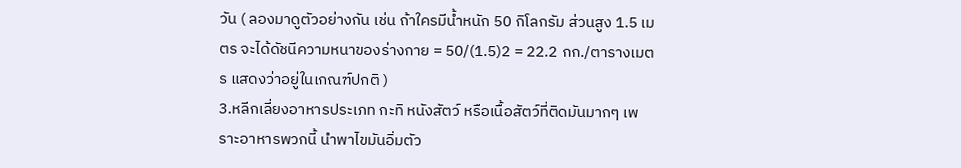วัน ( ลองมาดูตัวอย่างกัน เช่น ถ้าใครมีน้ำหนัก 50 กิโลกรัม ส่วนสูง 1.5 เมตร จะได้ดัชนีความหนาของร่างกาย = 50/(1.5)2 = 22.2 กก./ตารางเมตร แสดงว่าอยู่ในเกณฑ์ปกติ )
3.หลีกเลี่ยงอาหารประเภท กะทิ หนังสัตว์ หรือเนื้อสัตว์ที่ติดมันมากๆ เพราะอาหารพวกนี้ นำพาไขมันอิ่มตัว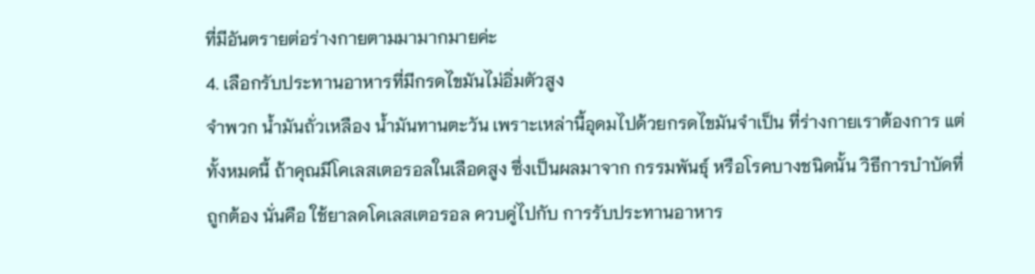ที่มีอันตรายต่อร่างกายตามมามากมายค่ะ
4. เลือกรับประทานอาหารที่มีกรดไขมันไม่อิ่มตัวสูง
จำพวก น้ำมันถั่วเหลือง น้ำมันทานตะวัน เพราะเหล่านี้อุดมไปด้วยกรดไขมันจำเป็น ที่ร่างกายเราต้องการ แต่ทั้งหมดนี้ ถ้าคุณมีโคเลสเตอรอลในเลือดสูง ซึ่งเป็นผลมาจาก กรรมพันธุ์ หรือโรคบางชนิดนั้น วิธีการบำบัดที่ถูกต้อง นั่นคือ ใช้ยาลดโคเลสเตอรอล ควบคู่ไปกับ การรับประทานอาหาร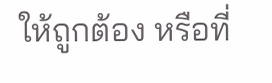ให้ถูกต้อง หรือที่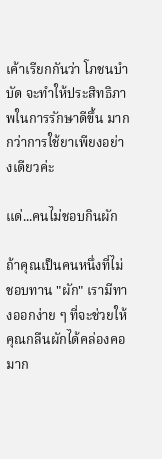เค้าเรียกกันว่า โภชนบำบัด จะทำให้ประสิทธิภาพในการรักษาดีขึ้น มากกว่าการใช้ยาเพียงอย่างเดียวค่ะ

แด่...คนไม่ชอบกินผัก

ถ้าคุณเป็นคนหนึ่งที่ไม่ชอบทาน "ผัก" เรามีทางออกง่าย ๆ ที่จะช่วยให้คุณกลืนผักได้คล่องคอมาก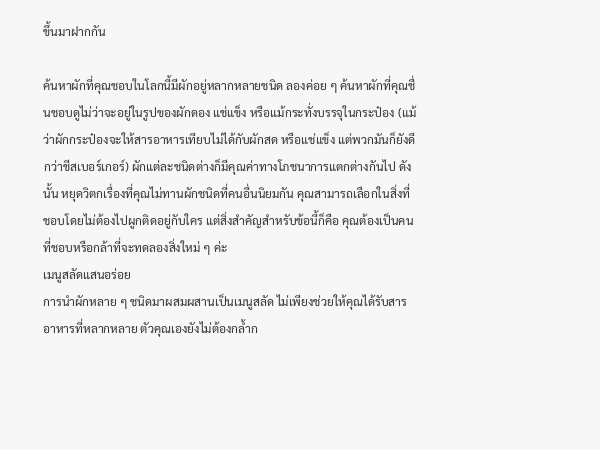ขึ้นมาฝากกัน

ค้นหาผักที่คุณชอบในโลกนี้มีผักอยู่หลากหลายชนิด ลองค่อย ๆ ค้นหาผักที่คุณชื่นชอบดูไม่ว่าจะอยู่ในรูปของผักดอง แช่แข็ง หรือแม้กระทั่งบรรจุในกระป๋อง (แม้ว่าผักกระป๋องจะให้สารอาหารเทียบไม่ได้กับผักสด หรือแช่แข็ง แต่พวกมันก็ยังดีกว่าชีสเบอร์เกอร์) ผักแต่ละชนิดต่างก็มีคุณค่าทางโภชนาการแตกต่างกันไป ดังนั้น หยุดวิตกเรื่องที่คุณไม่ทานผักชนิดที่คนอื่นนิยมกัน คุณสามารถเลือกในสิ่งที่ชอบโดยไม่ต้องไปผูกติดอยู่กับใคร แต่สิ่งสำคัญสำหรับข้อนี้ก็คือ คุณต้องเป็นคนที่ชอบหรือกล้าที่จะทดลองสิ่งใหม่ ๆ ค่ะ
เมนูสลัดแสนอร่อย
การนำผักหลาย ๆ ชนิดมาผสมผสานเป็นเมนูสลัด ไม่เพียงช่วยให้คุณได้รับสารอาหารที่หลากหลาย ตัวคุณเองยังไม่ต้องกล้ำก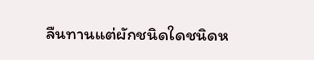ลืนทานแต่ผักชนิดใดชนิดห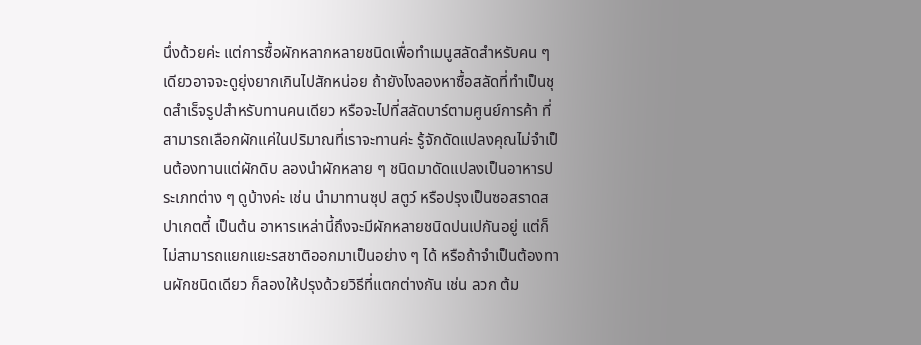นึ่งด้วยค่ะ แต่การซื้อผักหลากหลายชนิดเพื่อทำเมนูสลัดสำหรับคน ๆ เดียวอาจจะดูยุ่งยากเกินไปสักหน่อย ถ้ายังไงลองหาซื้อสลัดที่ทำเป็นชุดสำเร็จรูปสำหรับทานคนเดียว หรือจะไปที่สลัดบาร์ตามศูนย์การค้า ที่สามารถเลือกผักแค่ในปริมาณที่เราจะทานค่ะ รู้จักดัดแปลงคุณไม่จำเป็นต้องทานแต่ผักดิบ ลองนำผักหลาย ๆ ชนิดมาดัดแปลงเป็นอาหารประเภทต่าง ๆ ดูบ้างค่ะ เช่น นำมาทานซุป สตูว์ หรือปรุงเป็นซอสราดสปาเกตตี้ เป็นต้น อาหารเหล่านี้ถึงจะมีผักหลายชนิดปนเปกันอยู่ แต่ก็ไม่สามารถแยกแยะรสชาติออกมาเป็นอย่าง ๆ ได้ หรือถ้าจำเป็นต้องทานผักชนิดเดียว ก็ลองให้ปรุงด้วยวิธีที่แตกต่างกัน เช่น ลวก ต้ม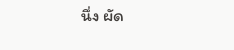นึ่ง ผัด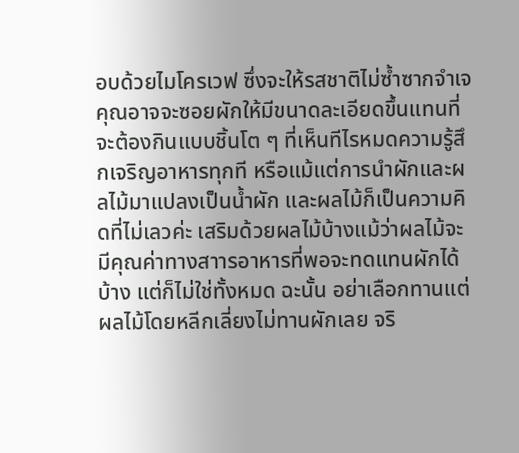อบด้วยไมโครเวฟ ซึ่งจะให้รสชาติไม่ซ้ำซากจำเจคุณอาจจะซอยผักให้มีขนาดละเอียดขึ้นแทนที่จะต้องกินแบบชิ้นโต ๆ ที่เห็นทีไรหมดความรู้สึกเจริญอาหารทุกที หรือแม้แต่การนำผักและผลไม้มาแปลงเป็นน้ำผัก และผลไม้ก็เป็นความคิดที่ไม่เลวค่ะ เสริมด้วยผลไม้บ้างแม้ว่าผลไม้จะมีคุณค่าทางสาารอาหารที่พอจะทดแทนผักได้บ้าง แต่ก็ไม่ใช่ทั้งหมด ฉะนั้น อย่าเลือกทานแต่ผลไม้โดยหลีกเลี่ยงไม่ทานผักเลย จริ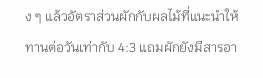ง ๆ แล้วอัตราส่วนผักกับผลไม้ที่แนะนำให้ทานต่อวันเท่ากับ 4:3 แถมผักยังมีสารอา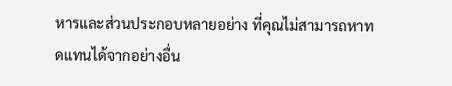หารและส่วนประกอบหลายอย่าง ที่คุณไม่สามารถหาทดแทนได้จากอย่างอื่น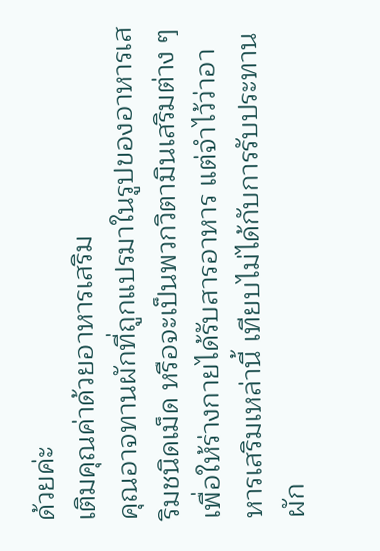ด้วยค่ะ
เติมคุณค่าด้วยอาหารเสริม
คุณอาจทานผักที่ถูกแปรมาในรูปของอาหารเสริมชนิดเม็ด หรือจะเป็นพวกวิตามินเสริมต่าง ๆ เพื่อให้ร่างกายได้รับสารอาหาร แต่จำไว้ว่าอาหารเสริมเหล่านี้ เทียบไม่ได้กับการรับประทานผัก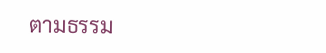ตามธรรม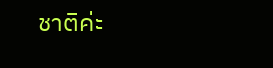ชาติค่ะ